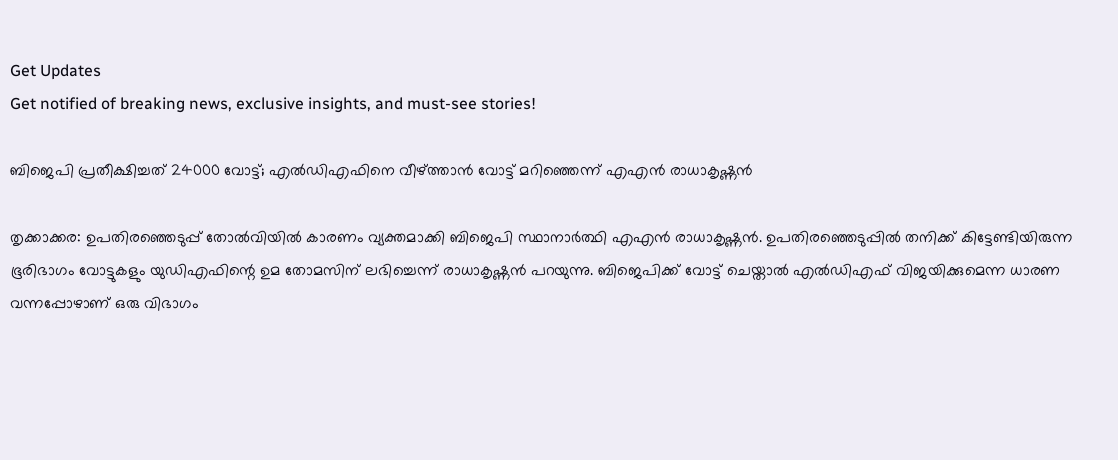Get Updates
Get notified of breaking news, exclusive insights, and must-see stories!

ബിജെപി പ്രതീക്ഷിച്ചത് 24000 വോട്ട്; എല്‍ഡിഎഫിനെ വീഴ്ത്താന്‍ വോട്ട് മറിഞ്ഞെന്ന് എഎന്‍ രാധാകൃഷ്ണന്‍

തൃക്കാക്കര: ഉപതിരഞ്ഞെടുപ്പ് തോല്‍വിയില്‍ കാരണം വ്യക്തമാക്കി ബിജെപി സ്ഥാനാര്‍ത്ഥി എഎന്‍ രാധാകൃഷ്ണന്‍. ഉപതിരഞ്ഞെടുപ്പില്‍ തനിക്ക് കിട്ടേണ്ടിയിരുന്ന ഭൂരിഭാഗം വോട്ടുകളും യുഡിഎഫിന്റെ ഉമ തോമസിന് ലഭിച്ചെന്ന് രാധാകൃഷ്ണന്‍ പറയുന്നു. ബിജെപിക്ക് വോട്ട് ചെയ്താല്‍ എല്‍ഡിഎഫ് വിജയിക്കുമെന്ന ധാരണ വന്നപ്പോഴാണ് ഒരു വിഭാഗം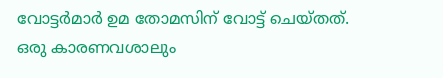വോട്ടര്‍മാര്‍ ഉമ തോമസിന് വോട്ട് ചെയ്തത്. ഒരു കാരണവശാലും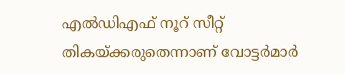എല്‍ഡിഎഫ് നൂറ് സീറ്റ് തികയ്ക്കരുതെന്നാണ് വോട്ടര്‍മാര്‍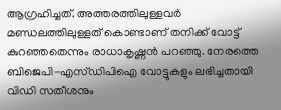ആഗ്രഹിച്ചത്. അത്തരത്തിലുള്ളവര്‍ മണ്ഡലത്തിലുള്ളത് കൊണ്ടാണ് തനിക്ക് വോട്ട് കുറഞ്ഞതെന്നും രാധാകൃഷ്ണന്‍ പറഞ്ഞു. നേരത്തെ ബിജെപി-എസ്ഡിപിഐ വോട്ടുകളും ലഭിച്ചതായി വിഡി സതീശനും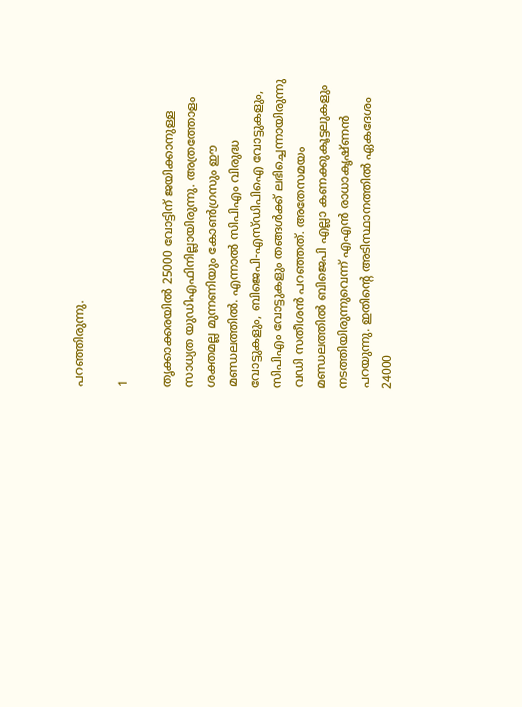പറഞ്ഞിരുന്നു.

1

തൃക്കാക്കരയില്‍ 25000 വോട്ടിന് ജയിക്കാനുള്ള സാധ്യത യുഡിഎഫിനില്ലായിരുന്നു. അത്രത്തോളം ശക്തമല്ല മുന്നണിയും കോണ്‍ഗ്രസും ഈ മണ്ഡലത്തില്‍. എന്നാല്‍ സിപിഎം വിരുദ്ധ വോട്ടുകളും, ബിജെപി-എസ്ഡിപിഐ വോട്ടുകളും, സിപിഎം വോട്ടുകളും തങ്ങള്‍ക്ക് ലഭിച്ചെന്നായിരുന്നു വഡി സതീശന്‍ പറഞ്ഞത്. അതേസമയം മണ്ഡലത്തില്‍ ബിജെപി എല്ലാ കണക്കുകൂട്ടലുകളും നടത്തിയിരുന്നുവെന്ന് എഎന്‍ രാധാകൃഷ്ണന്‍ പറയുന്നു. ഇതിന്റെ അടിസ്ഥാനത്തില്‍ ഏകദേശം 24000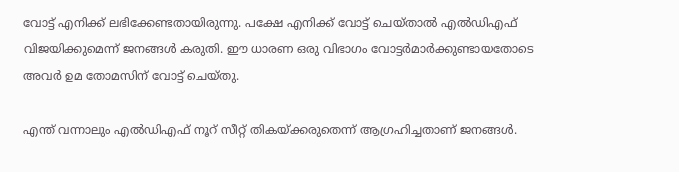വോട്ട് എനിക്ക് ലഭിക്കേണ്ടതായിരുന്നു. പക്ഷേ എനിക്ക് വോട്ട് ചെയ്താല്‍ എല്‍ഡിഎഫ് വിജയിക്കുമെന്ന് ജനങ്ങള്‍ കരുതി. ഈ ധാരണ ഒരു വിഭാഗം വോട്ടര്‍മാര്‍ക്കുണ്ടായതോടെ അവര്‍ ഉമ തോമസിന് വോട്ട് ചെയ്തു.

എന്ത് വന്നാലും എല്‍ഡിഎഫ് നൂറ് സീറ്റ് തികയ്ക്കരുതെന്ന് ആഗ്രഹിച്ചതാണ് ജനങ്ങള്‍.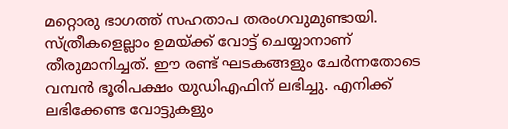മറ്റൊരു ഭാഗത്ത് സഹതാപ തരംഗവുമുണ്ടായി. സ്ത്രീകളെല്ലാം ഉമയ്ക്ക് വോട്ട് ചെയ്യാനാണ് തീരുമാനിച്ചത്. ഈ രണ്ട് ഘടകങ്ങളും ചേര്‍ന്നതോടെ വമ്പന്‍ ഭൂരിപക്ഷം യുഡിഎഫിന് ലഭിച്ചു. എനിക്ക് ലഭിക്കേണ്ട വോട്ടുകളും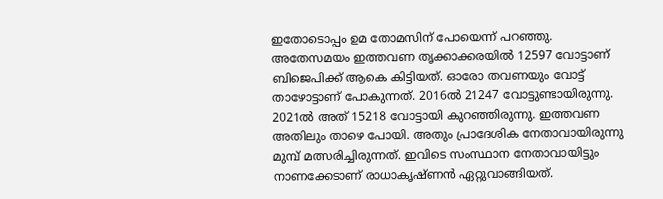ഇതോടൊപ്പം ഉമ തോമസിന് പോയെന്ന് പറഞ്ഞു. അതേസമയം ഇത്തവണ തൃക്കാക്കരയില്‍ 12597 വോട്ടാണ് ബിജെപിക്ക് ആകെ കിട്ടിയത്. ഓരോ തവണയും വോട്ട് താഴോട്ടാണ് പോകുന്നത്. 2016ല്‍ 21247 വോട്ടുണ്ടായിരുന്നു. 2021ല്‍ അത് 15218 വോട്ടായി കുറഞ്ഞിരുന്നു. ഇത്തവണ അതിലും താഴെ പോയി. അതും പ്രാദേശിക നേതാവായിരുന്നു മുമ്പ് മത്സരിച്ചിരുന്നത്. ഇവിടെ സംസ്ഥാന നേതാവായിട്ടും നാണക്കേടാണ് രാധാകൃഷ്ണന്‍ ഏറ്റുവാങ്ങിയത്.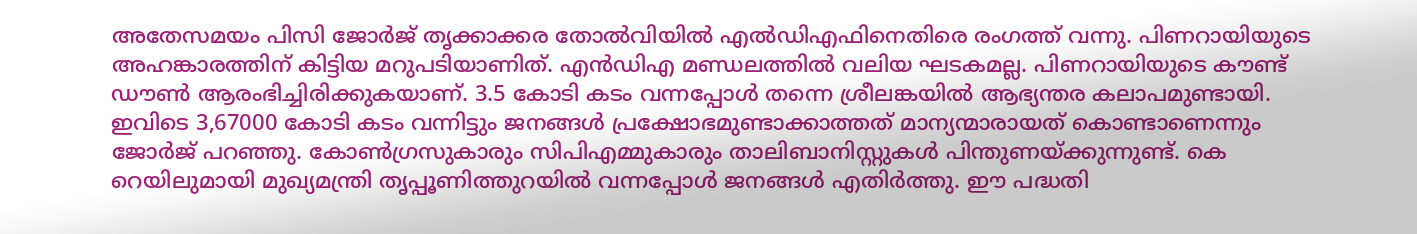അതേസമയം പിസി ജോര്‍ജ് തൃക്കാക്കര തോല്‍വിയില്‍ എല്‍ഡിഎഫിനെതിരെ രംഗത്ത് വന്നു. പിണറായിയുടെ അഹങ്കാരത്തിന് കിട്ടിയ മറുപടിയാണിത്. എന്‍ഡിഎ മണ്ഡലത്തില്‍ വലിയ ഘടകമല്ല. പിണറായിയുടെ കൗണ്ട് ഡൗണ്‍ ആരംഭിച്ചിരിക്കുകയാണ്. 3.5 കോടി കടം വന്നപ്പോള്‍ തന്നെ ശ്രീലങ്കയില്‍ ആഭ്യന്തര കലാപമുണ്ടായി. ഇവിടെ 3,67000 കോടി കടം വന്നിട്ടും ജനങ്ങള്‍ പ്രക്ഷോഭമുണ്ടാക്കാത്തത് മാന്യന്മാരായത് കൊണ്ടാണെന്നും ജോര്‍ജ് പറഞ്ഞു. കോണ്‍ഗ്രസുകാരും സിപിഎമ്മുകാരും താലിബാനിസ്റ്റുകള്‍ പിന്തുണയ്ക്കുന്നുണ്ട്. കെ റെയിലുമായി മുഖ്യമന്ത്രി തൃപ്പൂണിത്തുറയില്‍ വന്നപ്പോള്‍ ജനങ്ങള്‍ എതിര്‍ത്തു. ഈ പദ്ധതി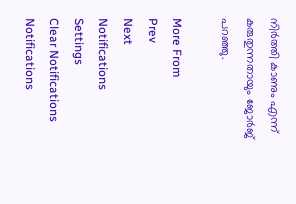നിര്‍ത്തി കാണും എന്ന് കരുതുന്നതായും ജോര്‍ജ് പറഞ്ഞു.

More From
Prev
Next
Notifications
Settings
Clear Notifications
Notifications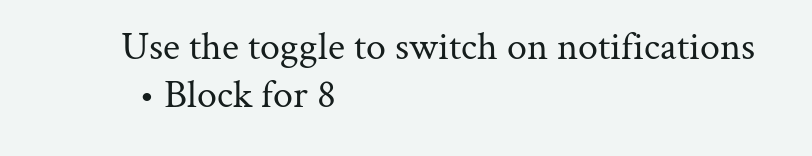Use the toggle to switch on notifications
  • Block for 8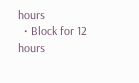hours
  • Block for 12 hours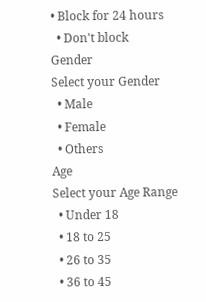• Block for 24 hours
  • Don't block
Gender
Select your Gender
  • Male
  • Female
  • Others
Age
Select your Age Range
  • Under 18
  • 18 to 25
  • 26 to 35
  • 36 to 45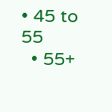• 45 to 55
  • 55+